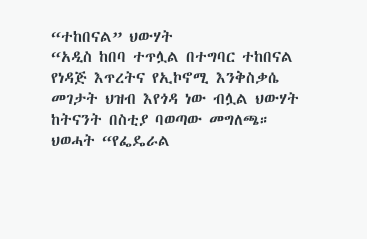“ተከበናል” ህውሃት
“አዲስ ከበባ ተጥሏል በተግባር ተከበናል የነዳጅ እጥረትና የኢኮኖሚ እንቅስቃሴ መገታት ህዝብ እየጎዳ ነው ብሏል ህውሃት ከትናንት በስቲያ ባወጣው መግለጫ።
ህወሓት “የፌዴራል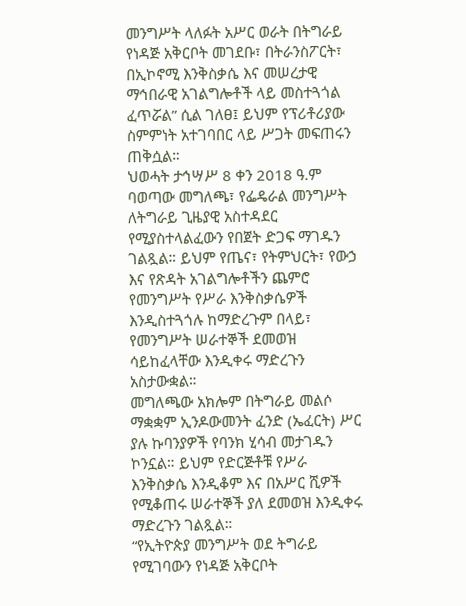መንግሥት ላለፉት አሥር ወራት በትግራይ የነዳጅ አቅርቦት መገደቡ፣ በትራንስፖርት፣ በኢኮኖሚ እንቅስቃሴ እና መሠረታዊ ማኅበራዊ አገልግሎቶች ላይ መስተጓጎል ፈጥሯል” ሲል ገለፀ፤ ይህም የፕሪቶሪያው ስምምነት አተገባበር ላይ ሥጋት መፍጠሩን ጠቅሷል።
ህወሓት ታኅሣሥ 8 ቀን 2018 ዓ.ም ባወጣው መግለጫ፣ የፌዴራል መንግሥት ለትግራይ ጊዜያዊ አስተዳደር የሚያስተላልፈውን የበጀት ድጋፍ ማገዱን ገልጿል። ይህም የጤና፣ የትምህርት፣ የውኃ እና የጽዳት አገልግሎቶችን ጨምሮ የመንግሥት የሥራ እንቅስቃሴዎች እንዲስተጓጎሉ ከማድረጉም በላይ፣ የመንግሥት ሠራተኞች ደመወዝ ሳይከፈላቸው እንዲቀሩ ማድረጉን አስታውቋል።
መግለጫው አክሎም በትግራይ መልሶ ማቋቋም ኢንዶውመንት ፈንድ (ኤፈርት) ሥር ያሉ ኩባንያዎች የባንክ ሂሳብ መታገዱን ኮንኗል። ይህም የድርጅቶቹ የሥራ እንቅስቃሴ እንዲቆም እና በአሥር ሺዎች የሚቆጠሩ ሠራተኞች ያለ ደመወዝ እንዲቀሩ ማድረጉን ገልጿል።
“የኢትዮጵያ መንግሥት ወደ ትግራይ የሚገባውን የነዳጅ አቅርቦት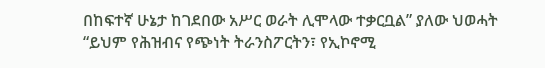በከፍተኛ ሁኔታ ከገደበው አሥር ወራት ሊሞላው ተቃርቧል” ያለው ህወሓት “ይህም የሕዝብና የጭነት ትራንስፖርትን፣ የኢኮኖሚ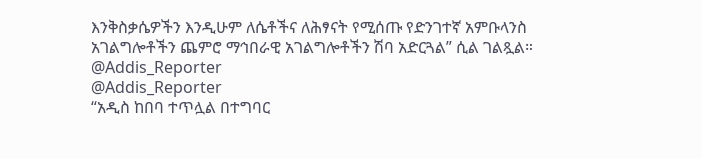እንቅስቃሴዎችን እንዲሁም ለሴቶችና ለሕፃናት የሚሰጡ የድንገተኛ አምቡላንስ አገልግሎቶችን ጨምሮ ማኅበራዊ አገልግሎቶችን ሽባ አድርጓል” ሲል ገልጿል።
@Addis_Reporter
@Addis_Reporter
“አዲስ ከበባ ተጥሏል በተግባር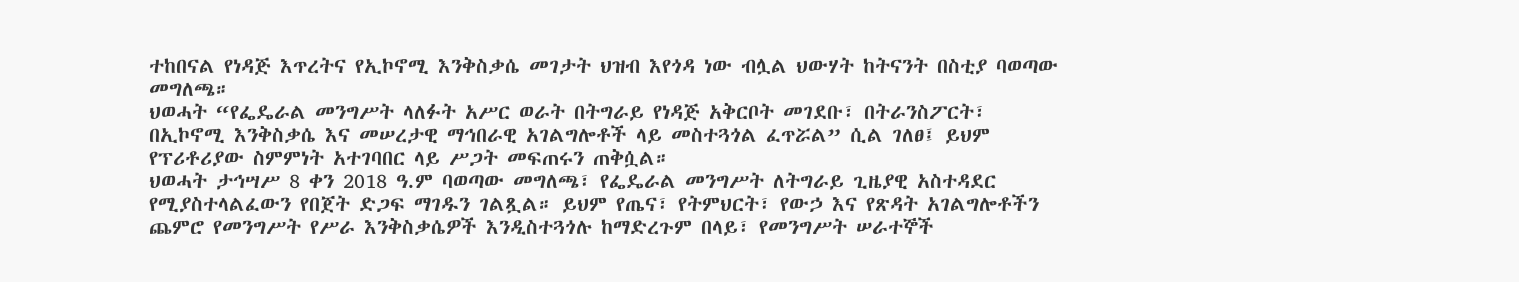ተከበናል የነዳጅ እጥረትና የኢኮኖሚ እንቅስቃሴ መገታት ህዝብ እየጎዳ ነው ብሏል ህውሃት ከትናንት በስቲያ ባወጣው መግለጫ።
ህወሓት “የፌዴራል መንግሥት ላለፉት አሥር ወራት በትግራይ የነዳጅ አቅርቦት መገደቡ፣ በትራንስፖርት፣ በኢኮኖሚ እንቅስቃሴ እና መሠረታዊ ማኅበራዊ አገልግሎቶች ላይ መስተጓጎል ፈጥሯል” ሲል ገለፀ፤ ይህም የፕሪቶሪያው ስምምነት አተገባበር ላይ ሥጋት መፍጠሩን ጠቅሷል።
ህወሓት ታኅሣሥ 8 ቀን 2018 ዓ.ም ባወጣው መግለጫ፣ የፌዴራል መንግሥት ለትግራይ ጊዜያዊ አስተዳደር የሚያስተላልፈውን የበጀት ድጋፍ ማገዱን ገልጿል። ይህም የጤና፣ የትምህርት፣ የውኃ እና የጽዳት አገልግሎቶችን ጨምሮ የመንግሥት የሥራ እንቅስቃሴዎች እንዲስተጓጎሉ ከማድረጉም በላይ፣ የመንግሥት ሠራተኞች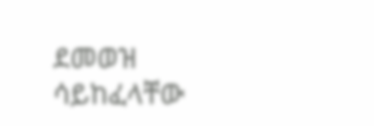ደመወዝ ሳይከፈላቸው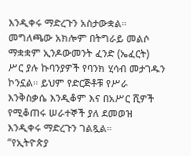እንዲቀሩ ማድረጉን አስታውቋል።
መግለጫው አክሎም በትግራይ መልሶ ማቋቋም ኢንዶውመንት ፈንድ (ኤፈርት) ሥር ያሉ ኩባንያዎች የባንክ ሂሳብ መታገዱን ኮንኗል። ይህም የድርጅቶቹ የሥራ እንቅስቃሴ እንዲቆም እና በአሥር ሺዎች የሚቆጠሩ ሠራተኞች ያለ ደመወዝ እንዲቀሩ ማድረጉን ገልጿል።
“የኢትዮጵያ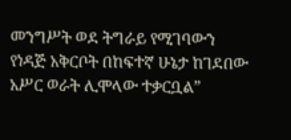መንግሥት ወደ ትግራይ የሚገባውን የነዳጅ አቅርቦት በከፍተኛ ሁኔታ ከገደበው አሥር ወራት ሊሞላው ተቃርቧል”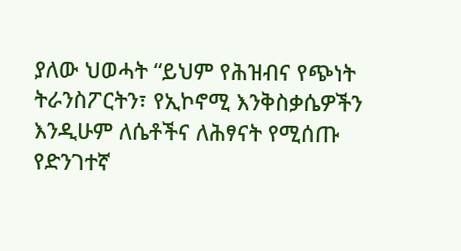ያለው ህወሓት “ይህም የሕዝብና የጭነት ትራንስፖርትን፣ የኢኮኖሚ እንቅስቃሴዎችን እንዲሁም ለሴቶችና ለሕፃናት የሚሰጡ የድንገተኛ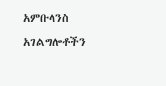አምቡላንስ አገልግሎቶችን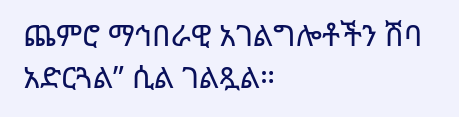ጨምሮ ማኅበራዊ አገልግሎቶችን ሽባ አድርጓል” ሲል ገልጿል።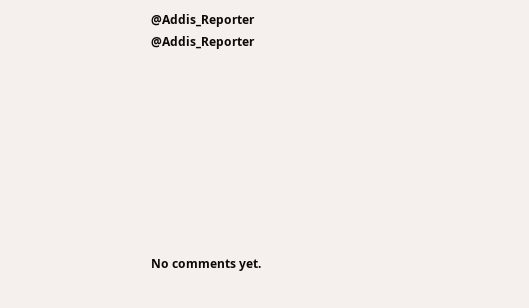@Addis_Reporter
@Addis_Reporter









No comments yet.